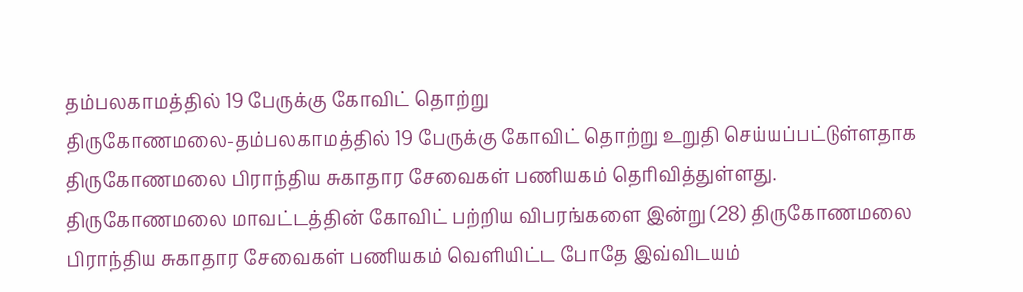தம்பலகாமத்தில் 19 பேருக்கு கோவிட் தொற்று
திருகோணமலை-தம்பலகாமத்தில் 19 பேருக்கு கோவிட் தொற்று உறுதி செய்யப்பட்டுள்ளதாக திருகோணமலை பிராந்திய சுகாதார சேவைகள் பணியகம் தெரிவித்துள்ளது.
திருகோணமலை மாவட்டத்தின் கோவிட் பற்றிய விபரங்களை இன்று (28) திருகோணமலை பிராந்திய சுகாதார சேவைகள் பணியகம் வெளியிட்ட போதே இவ்விடயம்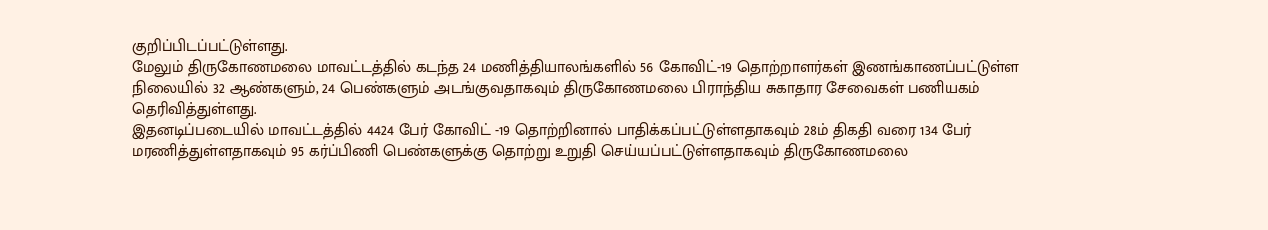குறிப்பிடப்பட்டுள்ளது.
மேலும் திருகோணமலை மாவட்டத்தில் கடந்த 24 மணித்தியாலங்களில் 56 கோவிட்-19 தொற்றாளர்கள் இணங்காணப்பட்டுள்ள நிலையில் 32 ஆண்களும், 24 பெண்களும் அடங்குவதாகவும் திருகோணமலை பிராந்திய சுகாதார சேவைகள் பணியகம் தெரிவித்துள்ளது.
இதனடிப்படையில் மாவட்டத்தில் 4424 பேர் கோவிட் -19 தொற்றினால் பாதிக்கப்பட்டுள்ளதாகவும் 28ம் திகதி வரை 134 பேர் மரணித்துள்ளதாகவும் 95 கர்ப்பிணி பெண்களுக்கு தொற்று உறுதி செய்யப்பட்டுள்ளதாகவும் திருகோணமலை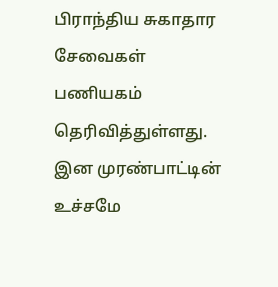பிராந்திய சுகாதார சேவைகள் பணியகம் தெரிவித்துள்ளது.
இன முரண்பாட்டின் உச்சமே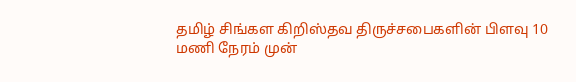தமிழ் சிங்கள கிறிஸ்தவ திருச்சபைகளின் பிளவு 10 மணி நேரம் முன்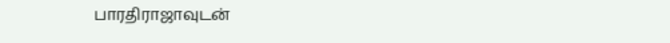பாரதிராஜாவுடன்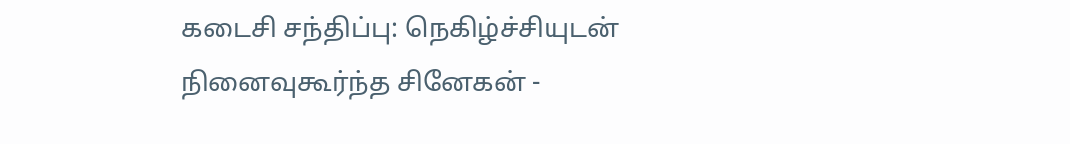கடைசி சந்திப்பு: நெகிழ்ச்சியுடன் நினைவுகூர்ந்த சினேகன் -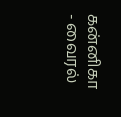கன்னிகா - வைரல்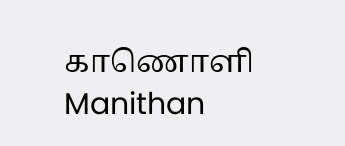காணொளி Manithan